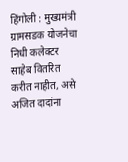हिंगोली : मुख्यमंत्री ग्रामसडक योजनेचा निधी कलेक्टर साहेब वितरित करीत नाहीत, असे अजित दादांना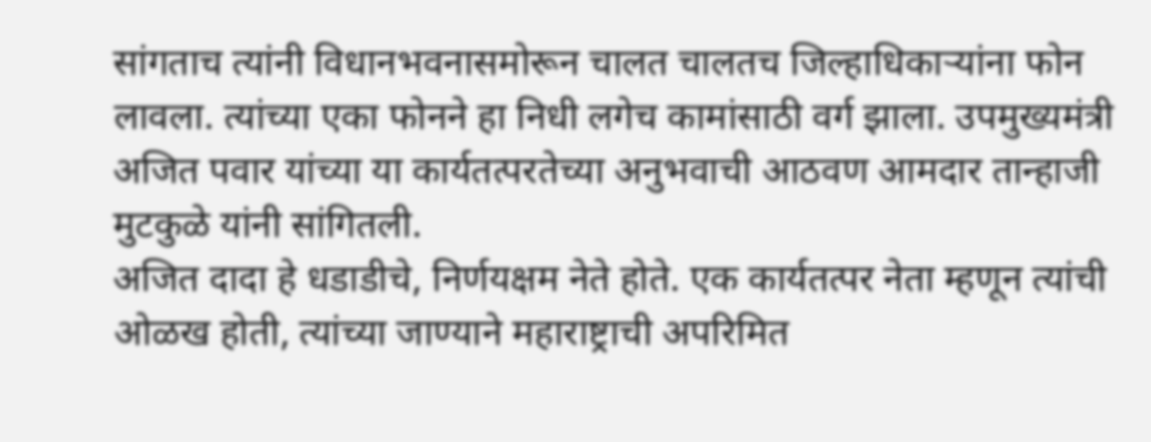सांगताच त्यांनी विधानभवनासमोरून चालत चालतच जिल्हाधिकाऱ्यांना फोन लावला. त्यांच्या एका फोनने हा निधी लगेच कामांसाठी वर्ग झाला. उपमुख्यमंत्री अजित पवार यांच्या या कार्यतत्परतेच्या अनुभवाची आठवण आमदार तान्हाजी मुटकुळे यांनी सांगितली.
अजित दादा हे धडाडीचे, निर्णयक्षम नेते होते. एक कार्यतत्पर नेता म्हणून त्यांची ओळख होती, त्यांच्या जाण्याने महाराष्ट्राची अपरिमित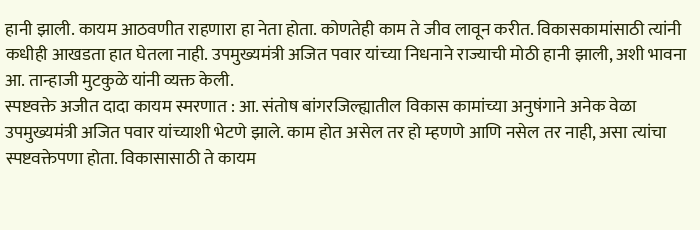हानी झाली. कायम आठवणीत राहणारा हा नेता होता. कोणतेही काम ते जीव लावून करीत. विकासकामांसाठी त्यांनी कधीही आखडता हात घेतला नाही. उपमुख्यमंत्री अजित पवार यांच्या निधनाने राज्याची मोठी हानी झाली, अशी भावना आ. तान्हाजी मुटकुळे यांनी व्यक्त केली.
स्पष्टवक्ते अजीत दादा कायम स्मरणात : आ. संतोष बांगरजिल्ह्यातील विकास कामांच्या अनुषंगाने अनेक वेळा उपमुख्यमंत्री अजित पवार यांच्याशी भेटणे झाले. काम होत असेल तर हो म्हणणे आणि नसेल तर नाही, असा त्यांचा स्पष्टवक्तेपणा होता. विकासासाठी ते कायम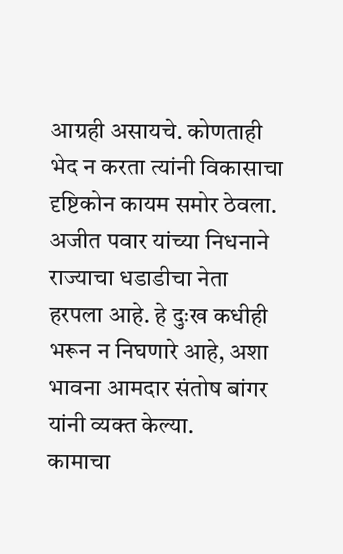आग्रही असायचे. कोणताही भेद न करता त्यांनी विकासाचा दृष्टिकोन कायम समोर ठेवला. अजीत पवार यांच्या निधनाने राज्याचा धडाडीचा नेता हरपला आहे. हे दुःख कधीही भरून न निघणारे आहे, अशा भावना आमदार संतोष बांगर यांनी व्यक्त केल्या.
कामाचा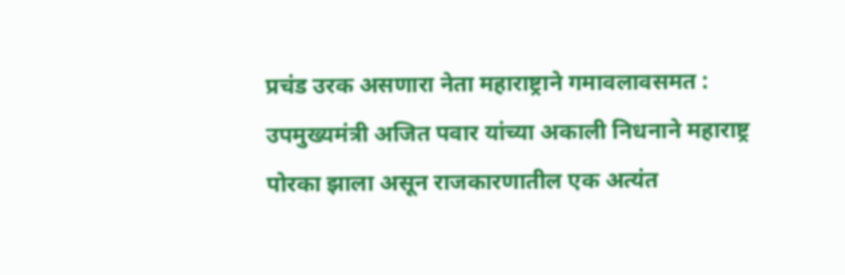प्रचंड उरक असणारा नेता महाराष्ट्राने गमावलावसमत : उपमुख्यमंत्री अजित पवार यांच्या अकाली निधनाने महाराष्ट्र पोरका झाला असून राजकारणातील एक अत्यंत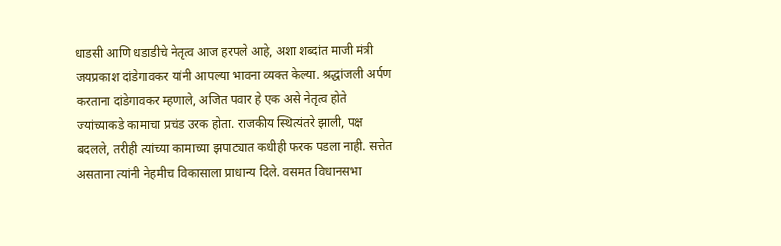धाडसी आणि धडाडीचे नेतृत्व आज हरपले आहे, अशा शब्दांत माजी मंत्री जयप्रकाश दांडेगावकर यांनी आपल्या भावना व्यक्त केल्या. श्रद्धांजली अर्पण करताना दांडेगावकर म्हणाले, अजित पवार हे एक असे नेतृत्व होते ज्यांच्याकडे कामाचा प्रचंड उरक होता. राजकीय स्थित्यंतरे झाली, पक्ष बदलले, तरीही त्यांच्या कामाच्या झपाट्यात कधीही फरक पडला नाही. सत्तेत असताना त्यांनी नेहमीच विकासाला प्राधान्य दिले. वसमत विधानसभा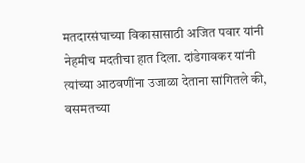मतदारसंघाच्या विकासासाठी अजित पवार यांनी नेहमीच मदतीचा हात दिला. दांडेगावकर यांनी त्यांच्या आठवणींना उजाळा देताना सांगितले की, वसमतच्या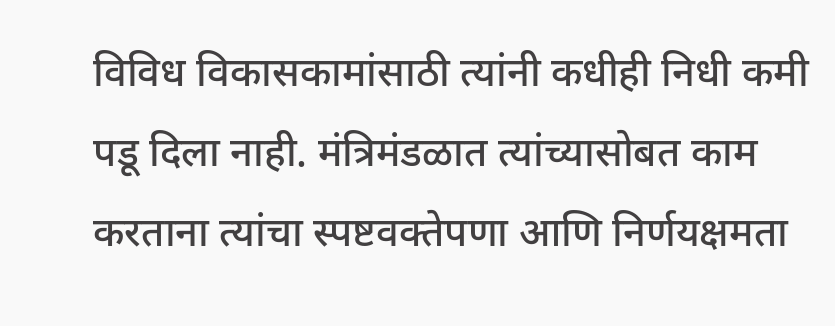विविध विकासकामांसाठी त्यांनी कधीही निधी कमी पडू दिला नाही. मंत्रिमंडळात त्यांच्यासोबत काम करताना त्यांचा स्पष्टवक्तेपणा आणि निर्णयक्षमता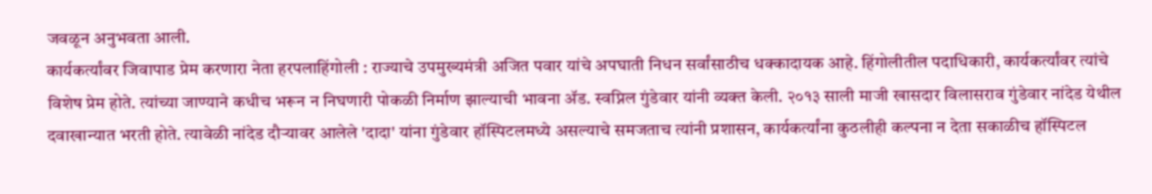जवळून अनुभवता आली.
कार्यकर्त्यांवर जिवापाड प्रेम करणारा नेता हरपलाहिंगोली : राज्याचे उपमुख्यमंत्री अजित पवार यांचे अपघाती निधन सर्वांसाठीच धक्कादायक आहे. हिंगोलीतील पदाधिकारी, कार्यकर्त्यांवर त्यांचे विशेष प्रेम होते. त्यांच्या जाण्याने कधीच भरून न निघणारी पोकळी निर्माण झाल्याची भावना ॲड. स्वप्निल गुंडेवार यांनी व्यक्त केली. २०१३ साली माजी खासदार विलासराव गुंडेवार नांदेड येथील दवाखान्यात भरती होते. त्यावेळी नांदेड दौऱ्यावर आलेले 'दादा' यांना गुंडेवार हॉस्पिटलमध्ये असल्याचे समजताच त्यांनी प्रशासन, कार्यकर्त्यांना कुठलीही कल्पना न देता सकाळीच हॉस्पिटल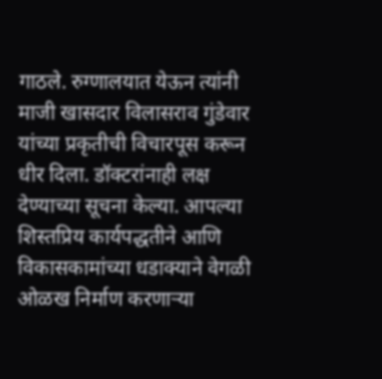गाठले. रुग्णालयात येऊन त्यांनी माजी खासदार विलासराव गुंडेवार यांच्या प्रकृतीची विचारपूस करून धीर दिला. डॉक्टरांनाही लक्ष देण्याच्या सूचना केल्या. आपल्या शिस्तप्रिय कार्यपद्धतीने आणि विकासकामांच्या धडाक्याने वेगळी ओळख निर्माण करणाऱ्या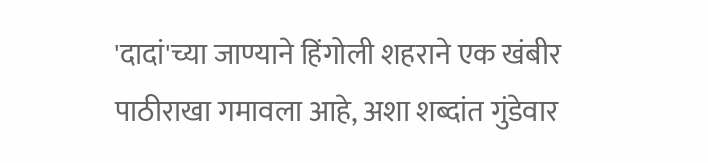'दादां'च्या जाण्याने हिंगोली शहराने एक खंबीर पाठीराखा गमावला आहे, अशा शब्दांत गुंडेवार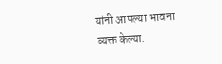यांनी आपल्या भावना व्यक्त केल्या.